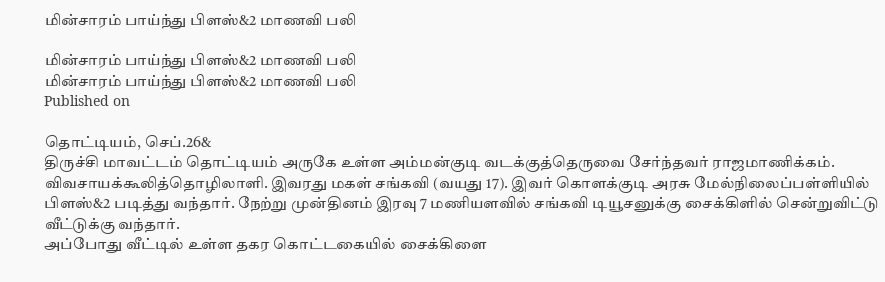மின்சாரம் பாய்ந்து பிளஸ்&2 மாணவி பலி

மின்சாரம் பாய்ந்து பிளஸ்&2 மாணவி பலி
மின்சாரம் பாய்ந்து பிளஸ்&2 மாணவி பலி
Published on

தொட்டியம், செப்.26&
திருச்சி மாவட்டம் தொட்டியம் அருகே உள்ள அம்மன்குடி வடக்குத்தெருவை சேர்ந்தவர் ராஜமாணிக்கம். விவசாயக்கூலித்தொழிலாளி. இவரது மகள் சங்கவி (வயது 17). இவர் கொளக்குடி அரசு மேல்நிலைப்பள்ளியில் பிளஸ்&2 படித்து வந்தார். நேற்று முன்தினம் இரவு 7 மணியளவில் சங்கவி டியூசனுக்கு சைக்கிளில் சென்றுவிட்டு வீட்டுக்கு வந்தார்.
அப்போது வீட்டில் உள்ள தகர கொட்டகையில் சைக்கிளை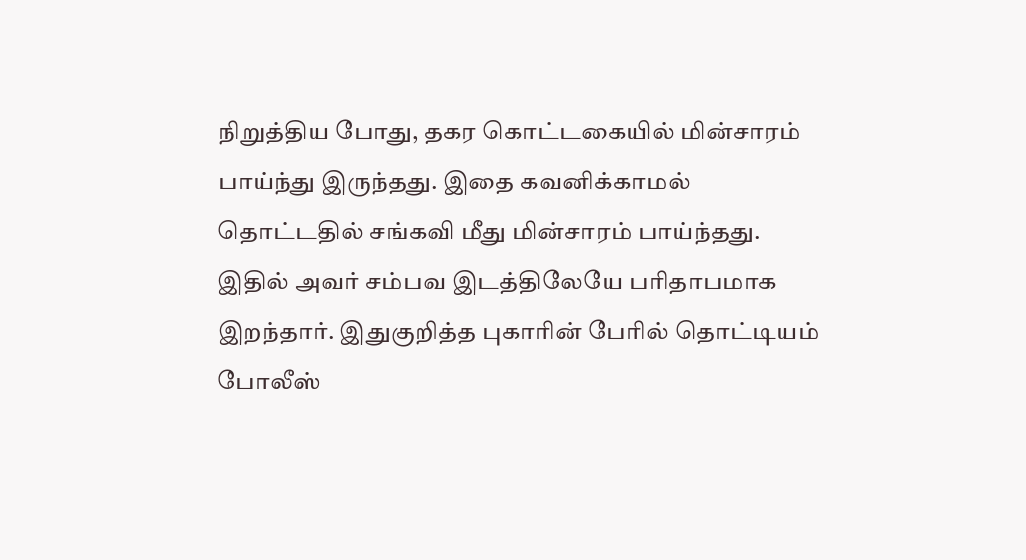நிறுத்திய போது, தகர கொட்டகையில் மின்சாரம் பாய்ந்து இருந்தது. இதை கவனிக்காமல் தொட்டதில் சங்கவி மீது மின்சாரம் பாய்ந்தது. இதில் அவர் சம்பவ இடத்திலேயே பரிதாபமாக இறந்தார். இதுகுறித்த புகாரின் பேரில் தொட்டியம் போலீஸ்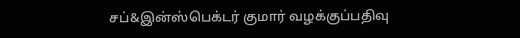சப்&இன்ஸ்பெக்டர் குமார் வழக்குப்பதிவு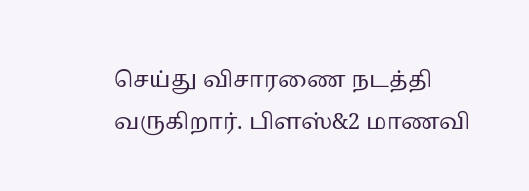செய்து விசாரணை நடத்தி வருகிறார். பிளஸ்&2 மாணவி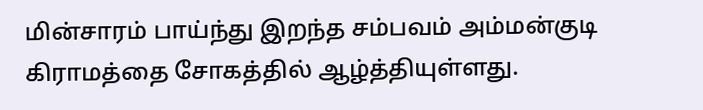மின்சாரம் பாய்ந்து இறந்த சம்பவம் அம்மன்குடி கிராமத்தை சோகத்தில் ஆழ்த்தியுள்ளது.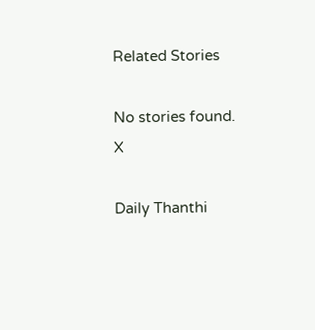Related Stories

No stories found.
X

Daily Thanthi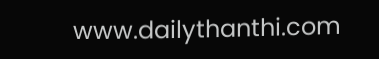www.dailythanthi.com